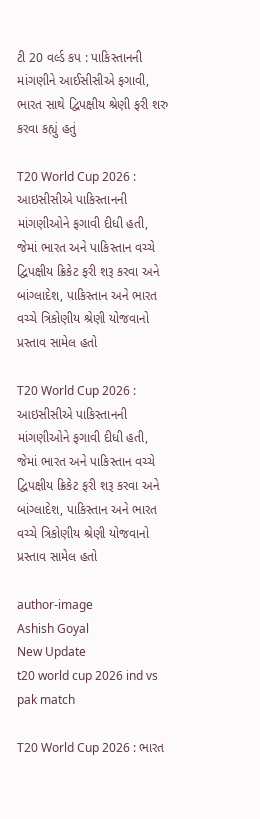ટી 20 વર્લ્ડ કપ : પાકિસ્તાનની માંગણીને આઈસીસીએ ફગાવી, ભારત સાથે દ્વિપક્ષીય શ્રેણી ફરી શરુ કરવા કહ્યું હતું

T20 World Cup 2026 : આઇસીસીએ પાકિસ્તાનની માંગણીઓને ફગાવી દીધી હતી, જેમાં ભારત અને પાકિસ્તાન વચ્ચે દ્વિપક્ષીય ક્રિકેટ ફરી શરૂ કરવા અને બાંગ્લાદેશ, પાકિસ્તાન અને ભારત વચ્ચે ત્રિકોણીય શ્રેણી યોજવાનો પ્રસ્તાવ સામેલ હતો

T20 World Cup 2026 : આઇસીસીએ પાકિસ્તાનની માંગણીઓને ફગાવી દીધી હતી, જેમાં ભારત અને પાકિસ્તાન વચ્ચે દ્વિપક્ષીય ક્રિકેટ ફરી શરૂ કરવા અને બાંગ્લાદેશ, પાકિસ્તાન અને ભારત વચ્ચે ત્રિકોણીય શ્રેણી યોજવાનો પ્રસ્તાવ સામેલ હતો

author-image
Ashish Goyal
New Update
t20 world cup 2026 ind vs pak match

T20 World Cup 2026 : ભારત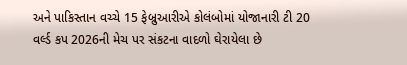અને પાકિસ્તાન વચ્ચે 15 ફેબ્રુઆરીએ કોલંબોમાં યોજાનારી ટી 20 વર્લ્ડ કપ 2026ની મેચ પર સંકટના વાદળો ઘેરાયેલા છે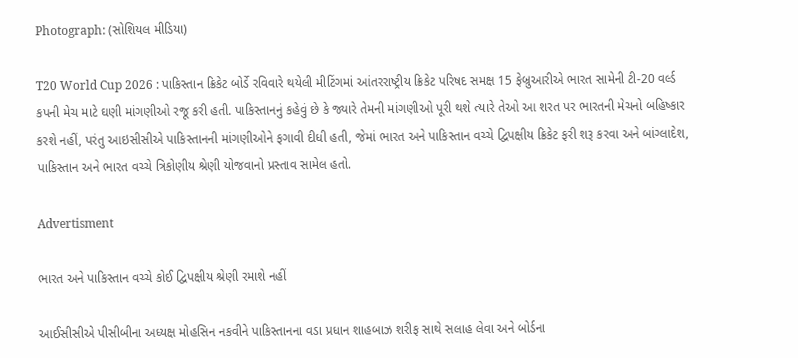Photograph: (સોશિયલ મીડિયા)

T20 World Cup 2026 : પાકિસ્તાન ક્રિકેટ બોર્ડે રવિવારે થયેલી મીટિંગમાં આંતરરાષ્ટ્રીય ક્રિકેટ પરિષદ સમક્ષ 15 ફેબ્રુઆરીએ ભારત સામેની ટી-20 વર્લ્ડ કપની મેચ માટે ઘણી માંગણીઓ રજૂ કરી હતી. પાકિસ્તાનનું કહેવું છે કે જ્યારે તેમની માંગણીઓ પૂરી થશે ત્યારે તેઓ આ શરત પર ભારતની મેચનો બહિષ્કાર કરશે નહીં, પરંતુ આઇસીસીએ પાકિસ્તાનની માંગણીઓને ફગાવી દીધી હતી, જેમાં ભારત અને પાકિસ્તાન વચ્ચે દ્વિપક્ષીય ક્રિકેટ ફરી શરૂ કરવા અને બાંગ્લાદેશ, પાકિસ્તાન અને ભારત વચ્ચે ત્રિકોણીય શ્રેણી યોજવાનો પ્રસ્તાવ સામેલ હતો.

Advertisment

ભારત અને પાકિસ્તાન વચ્ચે કોઈ દ્વિપક્ષીય શ્રેણી રમાશે નહીં

આઈસીસીએ પીસીબીના અધ્યક્ષ મોહસિન નકવીને પાકિસ્તાનના વડા પ્રધાન શાહબાઝ શરીફ સાથે સલાહ લેવા અને બોર્ડના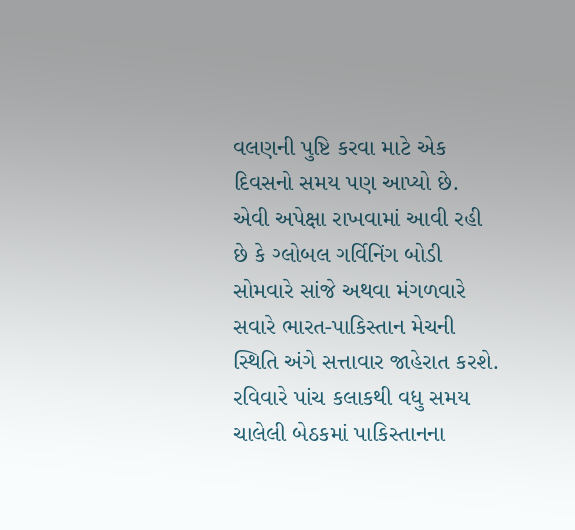વલણની પુષ્ટિ કરવા માટે એક દિવસનો સમય પણ આપ્યો છે. એવી અપેક્ષા રાખવામાં આવી રહી છે કે ગ્લોબલ ગર્વિનિંગ બોડી સોમવારે સાંજે અથવા મંગળવારે સવારે ભારત-પાકિસ્તાન મેચની સ્થિતિ અંગે સત્તાવાર જાહેરાત કરશે. રવિવારે પાંચ કલાકથી વધુ સમય ચાલેલી બેઠકમાં પાકિસ્તાનના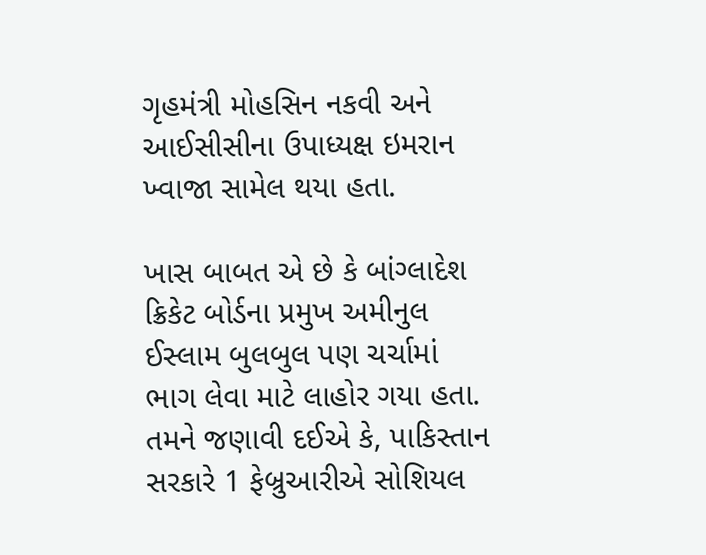ગૃહમંત્રી મોહસિન નકવી અને આઈસીસીના ઉપાધ્યક્ષ ઇમરાન ખ્વાજા સામેલ થયા હતા.

ખાસ બાબત એ છે કે બાંગ્લાદેશ ક્રિકેટ બોર્ડના પ્રમુખ અમીનુલ ઈસ્લામ બુલબુલ પણ ચર્ચામાં ભાગ લેવા માટે લાહોર ગયા હતા. તમને જણાવી દઈએ કે, પાકિસ્તાન સરકારે 1 ફેબ્રુઆરીએ સોશિયલ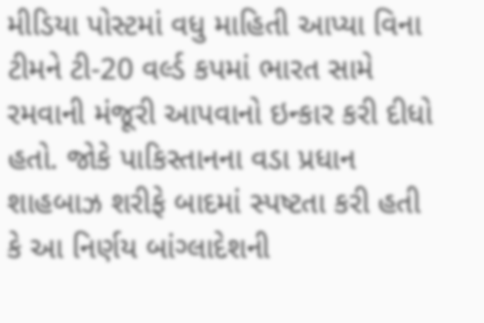મીડિયા પોસ્ટમાં વધુ માહિતી આપ્યા વિના ટીમને ટી-20 વર્લ્ડ કપમાં ભારત સામે રમવાની મંજૂરી આપવાનો ઇન્કાર કરી દીધો હતો. જોકે પાકિસ્તાનના વડા પ્રધાન શાહબાઝ શરીફે બાદમાં સ્પષ્ટતા કરી હતી કે આ નિર્ણય બાંગ્લાદેશની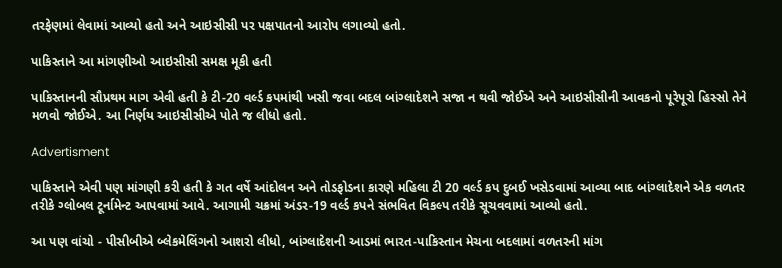તરફેણમાં લેવામાં આવ્યો હતો અને આઇસીસી પર પક્ષપાતનો આરોપ લગાવ્યો હતો.

પાકિસ્તાને આ માંગણીઓ આઇસીસી સમક્ષ મૂકી હતી

પાકિસ્તાનની સૌપ્રથમ માગ એવી હતી કે ટી-20 વર્લ્ડ કપમાંથી ખસી જવા બદલ બાંગ્લાદેશને સજા ન થવી જોઈએ અને આઇસીસીની આવકનો પૂરેપૂરો હિસ્સો તેને મળવો જોઈએ. આ નિર્ણય આઇસીસીએ પોતે જ લીધો હતો.

Advertisment

પાકિસ્તાને એવી પણ માંગણી કરી હતી કે ગત વર્ષે આંદોલન અને તોડફોડના કારણે મહિલા ટી 20 વર્લ્ડ કપ દુબઈ ખસેડવામાં આવ્યા બાદ બાંગ્લાદેશને એક વળતર તરીકે ગ્લોબલ ટૂર્નામેન્ટ આપવામાં આવે. આગામી ચક્રમાં અંડર-19 વર્લ્ડ કપને સંભવિત વિકલ્પ તરીકે સૂચવવામાં આવ્યો હતો.

આ પણ વાંચો - પીસીબીએ બ્લેકમેલિંગનો આશરો લીધો, બાંગ્લાદેશની આડમાં ભારત-પાકિસ્તાન મેચના બદલામાં વળતરની માંગ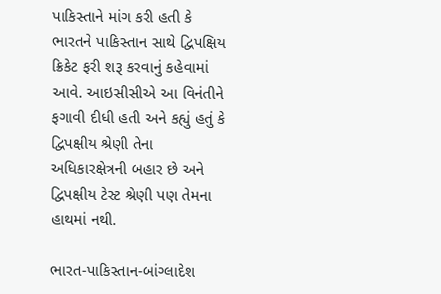પાકિસ્તાને માંગ કરી હતી કે ભારતને પાકિસ્તાન સાથે દ્વિપક્ષિય ક્રિકેટ ફરી શરૂ કરવાનું કહેવામાં આવે. આઇસીસીએ આ વિનંતીને ફગાવી દીધી હતી અને કહ્યું હતું કે દ્વિપક્ષીય શ્રેણી તેના અધિકારક્ષેત્રની બહાર છે અને દ્વિપક્ષીય ટેસ્ટ શ્રેણી પણ તેમના હાથમાં નથી.

ભારત-પાકિસ્તાન-બાંગ્લાદેશ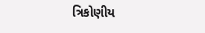ત્રિકોણીય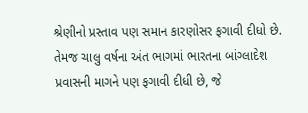શ્રેણીનો પ્રસ્તાવ પણ સમાન કારણોસર ફગાવી દીધો છે.  તેમજ ચાલુ વર્ષના અંત ભાગમાં ભારતના બાંગ્લાદેશ પ્રવાસની માગને પણ ફગાવી દીધી છે, જે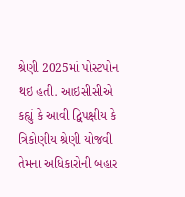શ્રેણી 2025માં પોસ્ટપોન થઇ હતી. આઇસીસીએ કહ્યું કે આવી દ્વિપક્ષીય કે ત્રિકોણીય શ્રેણી યોજવી તેમના અધિકારોની બહાર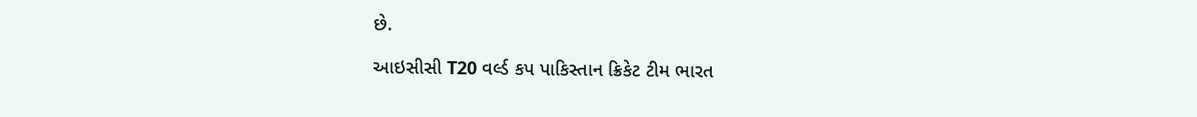છે.

આઇસીસી T20 વર્લ્ડ કપ પાકિસ્તાન ક્રિકેટ ટીમ ભારત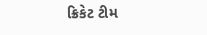ક્રિકેટ ટીમ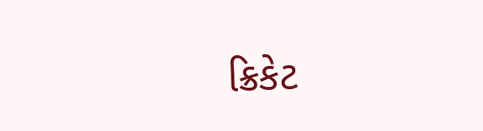ક્રિકેટ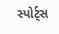સ્પોર્ટ્સ